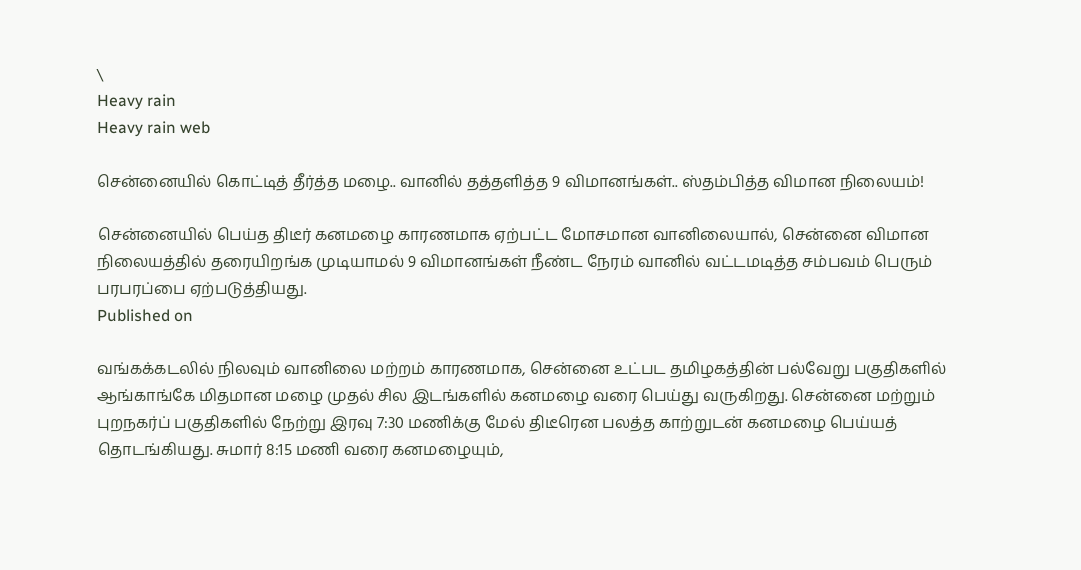\
Heavy rain
Heavy rain web

சென்னையில் கொட்டித் தீர்த்த மழை.. வானில் தத்தளித்த 9 விமானங்கள்.. ஸ்தம்பித்த விமான நிலையம்!

சென்னையில் பெய்த திடீர் கனமழை காரணமாக ஏற்பட்ட மோசமான வானிலையால், சென்னை விமான நிலையத்தில் தரையிறங்க முடியாமல் 9 விமானங்கள் நீண்ட நேரம் வானில் வட்டமடித்த சம்பவம் பெரும் பரபரப்பை ஏற்படுத்தியது.
Published on

வங்கக்கடலில் நிலவும் வானிலை மற்றம் காரணமாக, சென்னை உட்பட தமிழகத்தின் பல்வேறு பகுதிகளில் ஆங்காங்கே மிதமான மழை முதல் சில இடங்களில் கனமழை வரை பெய்து வருகிறது. சென்னை மற்றும் புறநகர்ப் பகுதிகளில் நேற்று இரவு 7:30 மணிக்கு மேல் திடீரென பலத்த காற்றுடன் கனமழை பெய்யத் தொடங்கியது. சுமார் 8:15 மணி வரை கனமழையும்,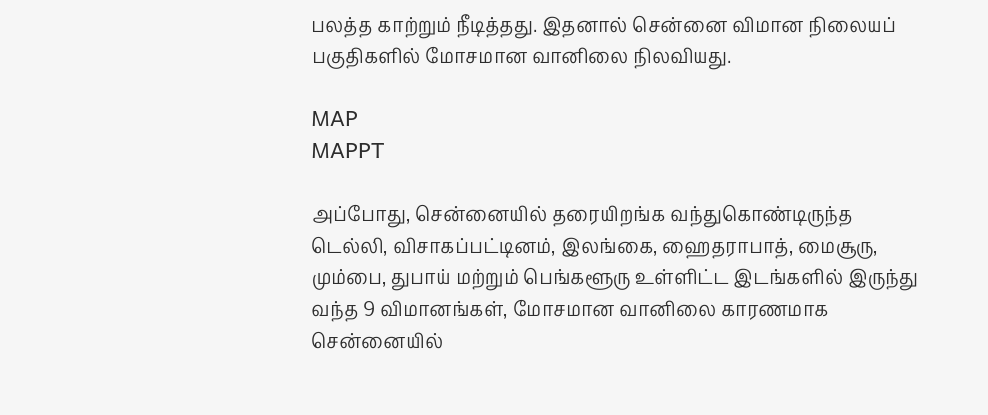பலத்த காற்றும் நீடித்தது. இதனால் சென்னை விமான நிலையப் பகுதிகளில் மோசமான வானிலை நிலவியது.

MAP
MAPPT

அப்போது, சென்னையில் தரையிறங்க வந்துகொண்டிருந்த டெல்லி, விசாகப்பட்டினம், இலங்கை, ஹைதராபாத், மைசூரு, மும்பை, துபாய் மற்றும் பெங்களூரு உள்ளிட்ட இடங்களில் இருந்து வந்த 9 விமானங்கள், மோசமான வானிலை காரணமாக சென்னையில்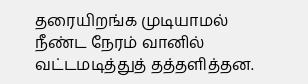தரையிறங்க முடியாமல் நீண்ட நேரம் வானில் வட்டமடித்துத் தத்தளித்தன.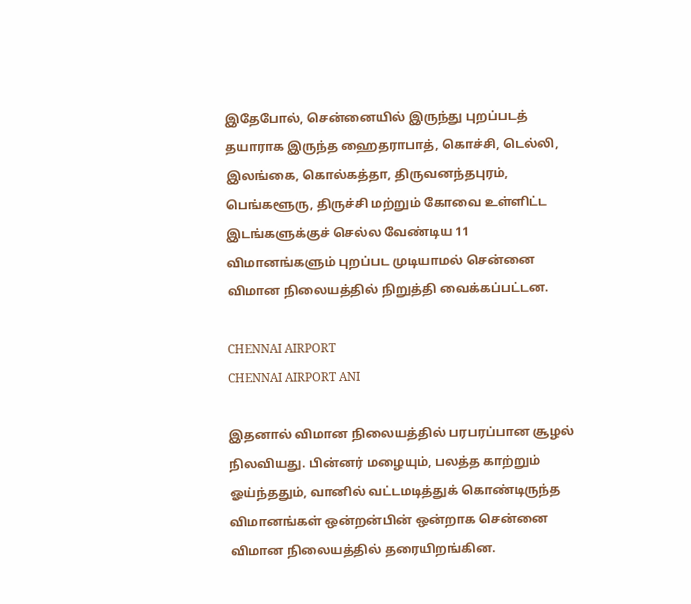இதேபோல், சென்னையில் இருந்து புறப்படத் தயாராக இருந்த ஹைதராபாத், கொச்சி, டெல்லி, இலங்கை, கொல்கத்தா, திருவனந்தபுரம், பெங்களூரு, திருச்சி மற்றும் கோவை உள்ளிட்ட இடங்களுக்குச் செல்ல வேண்டிய 11 விமானங்களும் புறப்பட முடியாமல் சென்னை விமான நிலையத்தில் நிறுத்தி வைக்கப்பட்டன.

CHENNAI AIRPORT
CHENNAI AIRPORT ANI

இதனால் விமான நிலையத்தில் பரபரப்பான சூழல் நிலவியது. பின்னர் மழையும், பலத்த காற்றும் ஓய்ந்ததும், வானில் வட்டமடித்துக் கொண்டிருந்த விமானங்கள் ஒன்றன்பின் ஒன்றாக சென்னை விமான நிலையத்தில் தரையிறங்கின.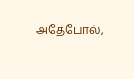அதேபோல்,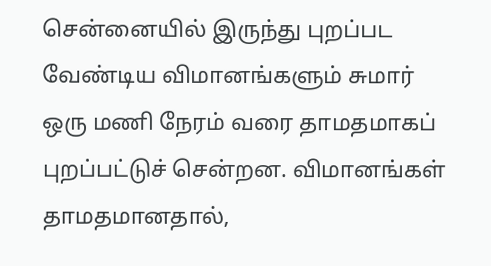சென்னையில் இருந்து புறப்பட வேண்டிய விமானங்களும் சுமார் ஒரு மணி நேரம் வரை தாமதமாகப் புறப்பட்டுச் சென்றன. விமானங்கள் தாமதமானதால்,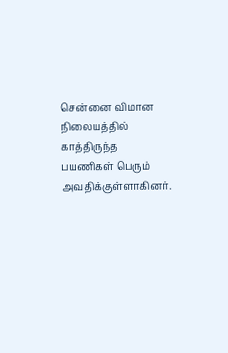சென்னை விமான நிலையத்தில் காத்திருந்த பயணிகள் பெரும் அவதிக்குள்ளாகினர்.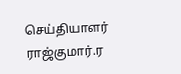செய்தியாளர் ராஜ்குமார்.ர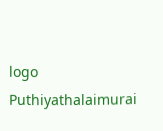logo
Puthiyathalaimurai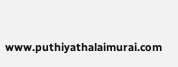www.puthiyathalaimurai.com